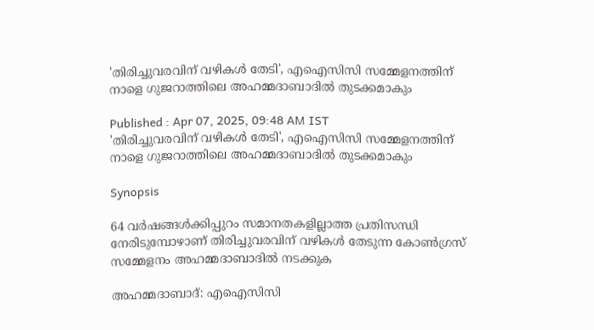'തിരിച്ചുവരവിന് വഴികള്‍ തേടി', എഐസിസി സമ്മേളനത്തിന് നാളെ ഗുജറാത്തിലെ അഹമ്മദാബാദില്‍ തുടക്കമാകും

Published : Apr 07, 2025, 09:48 AM IST
'തിരിച്ചുവരവിന് വഴികള്‍ തേടി', എഐസിസി സമ്മേളനത്തിന് നാളെ ഗുജറാത്തിലെ അഹമ്മദാബാദില്‍ തുടക്കമാകും

Synopsis

64 വര്‍ഷങ്ങള്‍ക്കിപ്പുറം സമാനതകളില്ലാത്ത പ്രതിസന്ധി നേരിടുമ്പോഴാണ് തിരിച്ചുവരവിന് വഴികള്‍ തേടുന്ന കോണ്‍ഗ്രസ് സമ്മേളനം അഹമ്മദാബാദില്‍ നടക്കുക

അഹമ്മദാബാദ്: എഐസിസി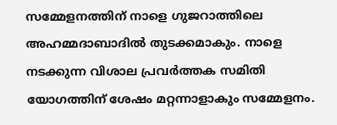സമ്മേളനത്തിന് നാളെ ഗുജറാത്തിലെ അഹമ്മദാബാദില്‍ തുടക്കമാകും. നാളെ നടക്കുന്ന വിശാല പ്രവര്‍ത്തക സമിതി യോഗത്തിന് ശേഷം മറ്റന്നാളാകും സമ്മേളനം.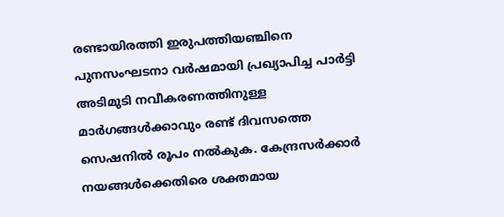രണ്ടായിരത്തി ഇരുപത്തിയഞ്ചിനെ  പുനസംഘടനാ വര്‍ഷമായി പ്രഖ്യാപിച്ച പാര്‍ട്ടി അടിമുടി നവീകരണത്തിനുള്ള മാര്‍ഗങ്ങള്‍ക്കാവും രണ്ട് ദിവസത്തെ സെഷനില്‍ രൂപം നല്‍കുക. കേന്ദ്രസര്‍ക്കാര്‍ നയങ്ങള്‍ക്കെതിരെ ശക്തമായ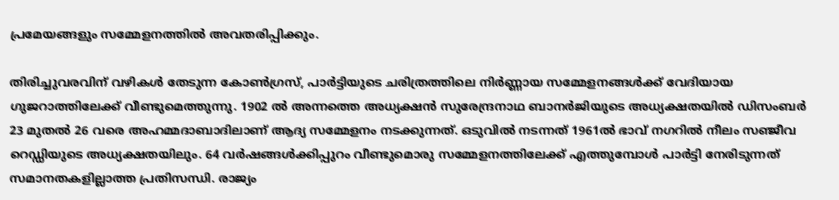പ്രമേയങ്ങളും സമ്മേളനത്തില്‍ അവതരിപ്പിക്കും.

തിരിച്ചുവരവിന് വഴികള്‍ തേടുന്ന കോണ്‍ഗ്രസ്, പാര്‍ട്ടിയുടെ ചരിത്രത്തിലെ നിര്‍ണ്ണായ സമ്മേളനങ്ങള്‍ക്ക് വേദിയായ ഗുജറാത്തിലേക്ക് വീണ്ടുമെത്തുന്നു. 1902 ല്‍ അന്നത്തെ അധ്യക്ഷന്‍ സുരേന്ദ്രനാഥ ബാനര്‍ജിയുടെ അധ്യക്ഷതയില്‍ ഡിസംബര്‍ 23 മുതല്‍ 26 വരെ അഹമ്മദാബാദിലാണ് ആദ്യ സമ്മേളനം നടക്കുന്നത്. ഒടുവില്‍ നടന്നത് 1961ല്‍ ഭാവ് നഗറില്‍ നീലം സഞ്ജീവ റെഡ്ഡിയുടെ അധ്യക്ഷതയിലും. 64 വര്‍ഷങ്ങള്‍ക്കിപ്പുറം വീണ്ടുമൊരു സമ്മേളനത്തിലേക്ക് എത്തുമ്പോള്‍ പാര്‍ട്ടി നേരിടുന്നത് സമാനതകളില്ലാത്ത പ്രതിസന്ധി. രാജ്യം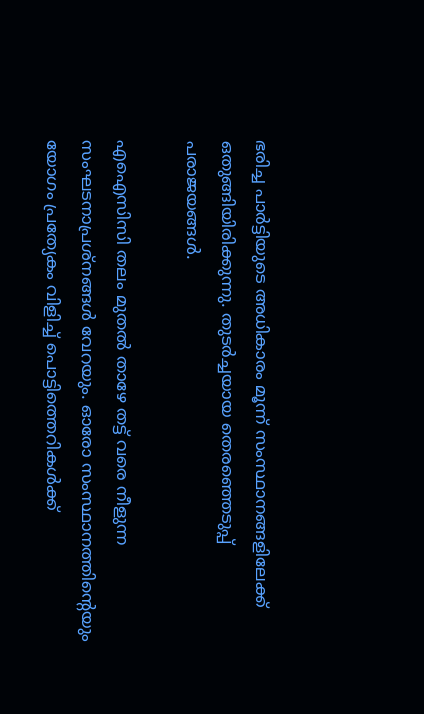ഭരിച്ച പാര്‍ട്ടിയുടെ അധികാരം മൂന്ന് സംസ്ഥാനങ്ങളിലേക്ക് ഒതുങ്ങിയിരിക്കുന്നു. തുടര്‍ച്ചയായ തെരഞ്ഞെടുപ്പ് പരാജയങ്ങള്‍.

എഐസിസി തലം മുതല്‍ താഴേ തട്ട് വരെ നീളുന്ന സംഘടനാപ്രശ്നങ്ങള്‍ വേറയും. ഓരോ സംസ്ഥാനത്തിന്‍റെയും യോഗം പ്രത്യേകം വിളിച്ച് പൊട്ടിത്തെറികള്‍ക്ക്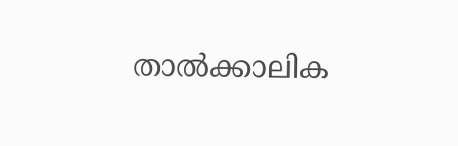താല്‍ക്കാലിക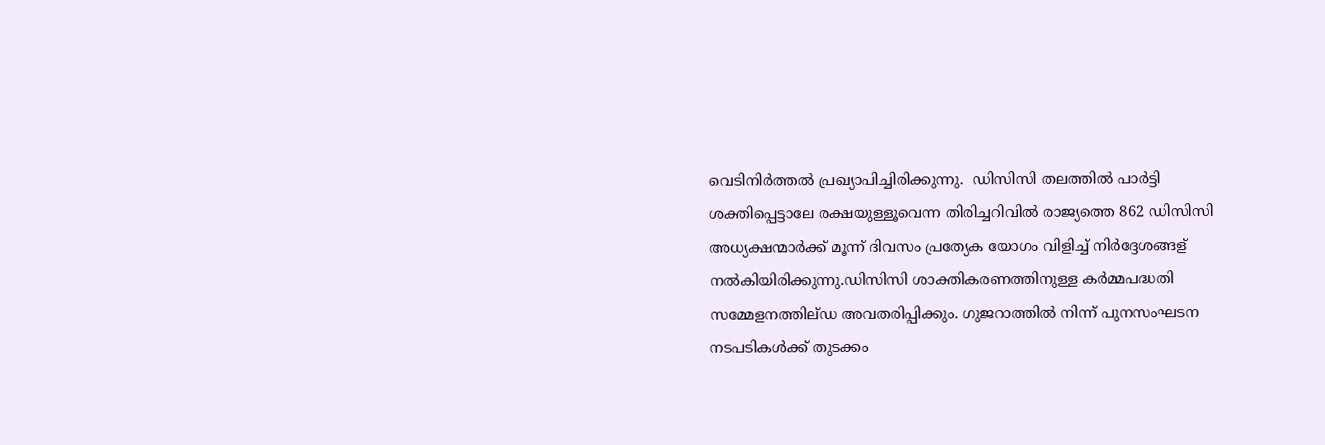വെടിനിര്‍ത്തല്‍ പ്രഖ്യാപിച്ചിരിക്കുന്നു.  ഡിസിസി തലത്തില്‍ പാര്‍ട്ടി ശക്തിപ്പെട്ടാലേ രക്ഷയുള്ളൂവെന്ന തിരിച്ചറിവില്‍ രാജ്യത്തെ 862 ഡിസിസി അധ്യക്ഷന്മാര്‍ക്ക് മൂന്ന് ദിവസം പ്രത്യേക യോഗം വിളിച്ച് നിര്‍ദ്ദേശങ്ങള‍് നല്‍കിയിരിക്കുന്നു.ഡിസിസി ശാക്തികരണത്തിനുള്ള കര്‍മ്മപദ്ധതി സമ്മേളനത്തില്ഡ അവതരിപ്പിക്കും. ഗുജറാത്തില്‍ നിന്ന് പുനസംഘടന നടപടികള്‍ക്ക് തുടക്കം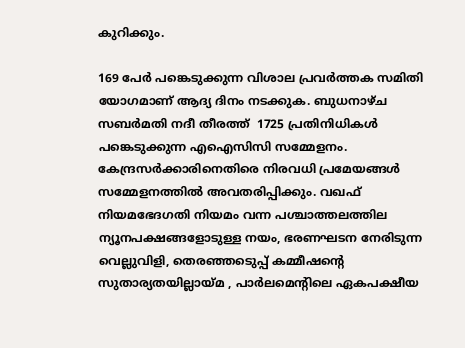കുറിക്കും.

169 പേര്‍ പങ്കെടുക്കുന്ന വിശാല പ്രവര്‍ത്തക സമിതി യോഗമാണ് ആദ്യ ദിനം നടക്കുക. ബുധനാഴ്ച സബര്‍മതി നദീ തീരത്ത്  1725 പ്രതിനിധികള്‍ പങ്കെടുക്കുന്ന എഐസിസി സമ്മേളനം. കേന്ദ്രസര്‍ക്കാരിനെതിരെ നിരവധി പ്രമേയങ്ങള്‍ സമ്മേളനത്തില്‍ അവതരിപ്പിക്കും. വഖഫ് നിയമഭേദഗതി നിയമം വന്ന പശ്ചാത്തലത്തില‍ ന്യൂനപക്ഷങ്ങളോടുള്ള നയം, ഭരണഘടന നേരിടുന്ന വെല്ലുവിളി, തെരഞ്ഞടെുപ്പ് കമ്മീഷന്‍റെ സുതാര്യതയില്ലായ്മ , പാര്‍ലമെന്‍റിലെ ഏകപക്ഷീയ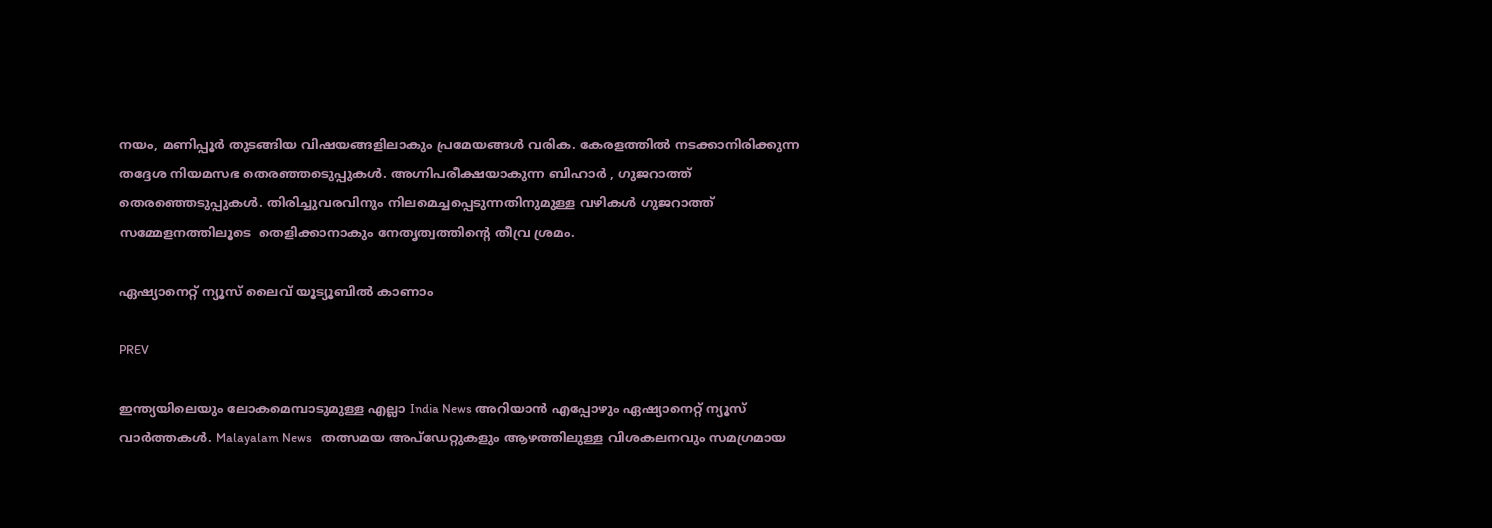നയം, മണിപ്പൂര്‍ തുടങ്ങിയ വിഷയങ്ങളിലാകും പ്രമേയങ്ങള്‍ വരിക. കേരളത്തില്‍ നടക്കാനിരിക്കുന്ന തദ്ദേശ നിയമസഭ തെരഞ്ഞടെുപ്പുകള്‍. അഗ്നിപരീക്ഷയാകുന്ന ബിഹാര്‍ , ഗുജറാത്ത് തെരഞ്ഞെടുപ്പുകള്‍. തിരിച്ചുവരവിനും നിലമെച്ചപ്പെടുന്നതിനുമുള്ള വഴികള്‍ ഗുജറാത്ത് സമ്മേളനത്തിലൂടെ  തെളിക്കാനാകും നേതൃത്വത്തിന്‍റെ തീവ്ര ശ്രമം.

ഏഷ്യാനെറ്റ് ന്യൂസ് ലൈവ് യൂട്യൂബിൽ കാണാം

PREV

ഇന്ത്യയിലെയും ലോകമെമ്പാടുമുള്ള എല്ലാ India News അറിയാൻ എപ്പോഴും ഏഷ്യാനെറ്റ് ന്യൂസ് വാർത്തകൾ. Malayalam News   തത്സമയ അപ്‌ഡേറ്റുകളും ആഴത്തിലുള്ള വിശകലനവും സമഗ്രമായ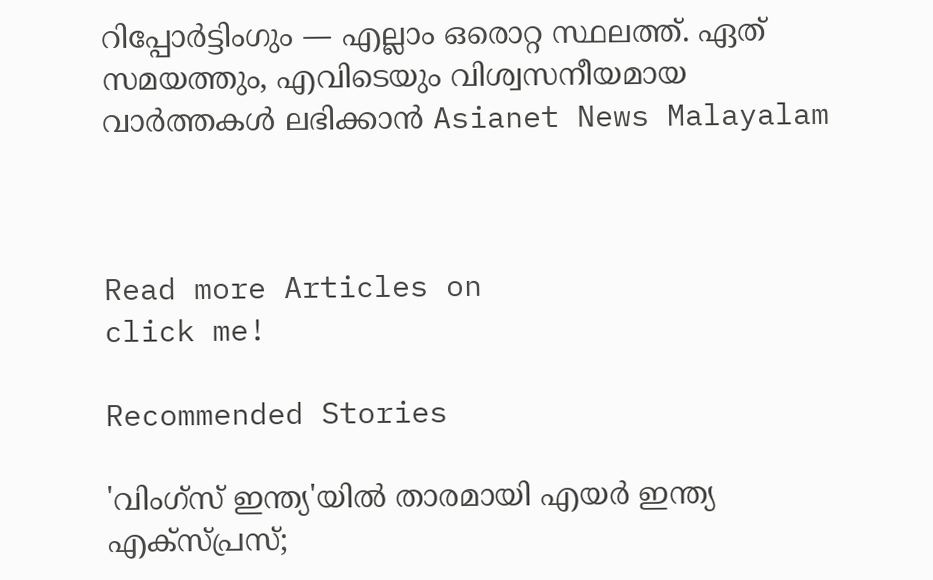റിപ്പോർട്ടിംഗും — എല്ലാം ഒരൊറ്റ സ്ഥലത്ത്. ഏത് സമയത്തും, എവിടെയും വിശ്വസനീയമായ വാർത്തകൾ ലഭിക്കാൻ Asianet News Malayalam



Read more Articles on
click me!

Recommended Stories

'വിംഗ്‌സ് ഇന്ത്യ'യിൽ താരമായി എയർ ഇന്ത്യ എക്സ്പ്രസ്;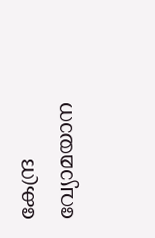കേന്ദ്ര വ്യോമയാന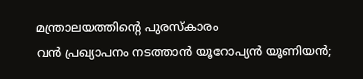മന്ത്രാലയത്തിന്‍റെ പുരസ്‌കാരം
വൻ പ്രഖ്യാപനം നടത്താൻ യൂറോപ്യൻ യൂണിയൻ;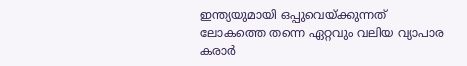ഇന്ത്യയുമായി ഒപ്പുവെയ്ക്കുന്നത് ലോകത്തെ തന്നെ ഏറ്റവും വലിയ വ്യാപാര കരാര്‍